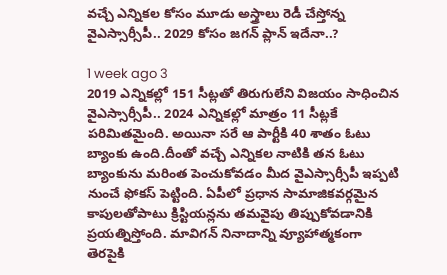వచ్చే ఎన్నికల కోసం మూడు అస్త్రాలు రెడీ చేస్తోన్న వైఎస్సార్సీపీ.. 2029 కోసం జగన్ ప్లాన్ ఇదేనా..?

1 week ago 3
2019 ఎన్నికల్లో 151 సీట్లతో తిరుగులేని విజయం సాధించిన వైఎస్సార్సీపీ.. 2024 ఎన్నికల్లో మాత్రం 11 సీట్లకే పరిమితమైంది. అయినా సరే ఆ పార్టీకి 40 శాతం ఓటు బ్యాంకు ఉంది.దీంతో వచ్చే ఎన్నికల నాటికి తన ఓటు బ్యాంకును మరింత పెంచుకోవడం మీద వైఎస్సార్సీపీ ఇప్పటి నుంచే ఫోకస్ పెట్టింది. ఏపీలో ప్రధాన సామాజికవర్గమైన కాపులతోపాటు క్రిస్టియన్లను తమవైపు తిప్పుకోవడానికి ప్రయత్నిస్తోంది. మావిగన్ నినాదాన్ని వ్యూహాత్మకంగా తెరపైకి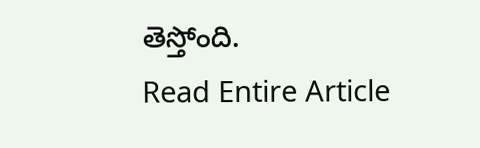తెస్తోంది.
Read Entire Article